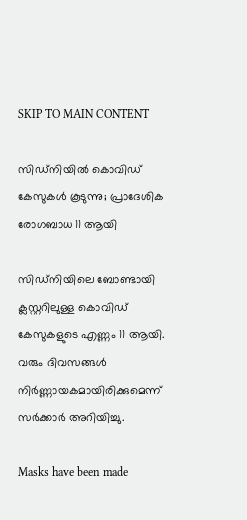SKIP TO MAIN CONTENT

സിഡ്നിയിൽ കൊവിഡ് കേസുകൾ കൂടുന്നു; പ്രാദേശിക രോഗബാധ 11 ആയി

സിഡ്നിയിലെ ബോണ്ടായി ക്ലസ്റ്ററിലുള്ള കൊവിഡ് കേസുകളുടെ എണ്ണം 11 ആയി. വരും ദിവസങ്ങൾ നിർണ്ണായകമായിരിക്കുമെന്ന് സർക്കാർ അറിയിച്ചു.

Masks have been made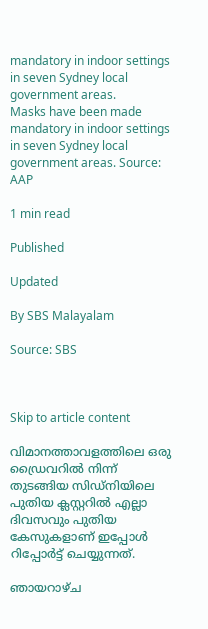mandatory in indoor settings in seven Sydney local government areas.
Masks have been made mandatory in indoor settings in seven Sydney local government areas. Source: AAP

1 min read

Published

Updated

By SBS Malayalam

Source: SBS



Skip to article content

വിമാനത്താവളത്തിലെ ഒരു ഡ്രൈവറിൽ നിന്ന് തുടങ്ങിയ സിഡ്നിയിലെ പുതിയ ക്ലസ്റ്ററിൽ എല്ലാ ദിവസവും പുതിയ കേസുകളാണ് ഇപ്പോൾ റിപ്പോർട്ട് ചെയ്യുന്നത്.

ഞായറാഴ്ച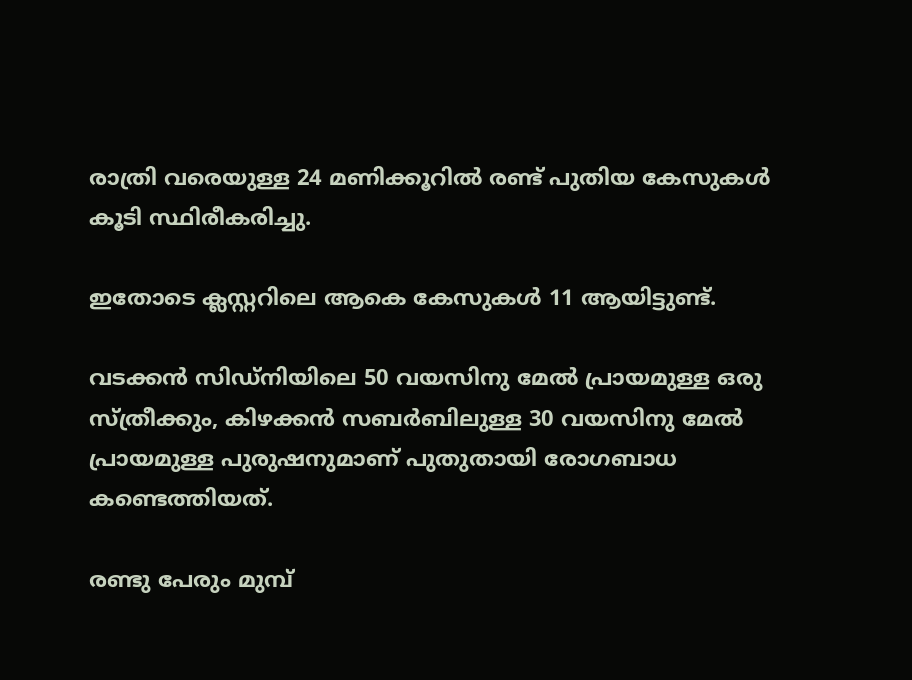രാത്രി വരെയുള്ള 24 മണിക്കൂറിൽ രണ്ട് പുതിയ കേസുകൾ കൂടി സ്ഥിരീകരിച്ചു.

ഇതോടെ ക്ലസ്റ്ററിലെ ആകെ കേസുകൾ 11 ആയിട്ടുണ്ട്.

വടക്കൻ സിഡ്നിയിലെ 50 വയസിനു മേൽ പ്രായമുള്ള ഒരു സ്ത്രീക്കും, കിഴക്കൻ സബർബിലുള്ള 30 വയസിനു മേൽ പ്രായമുള്ള പുരുഷനുമാണ് പുതുതായി രോഗബാധ കണ്ടെത്തിയത്.

രണ്ടു പേരും മുമ്പ്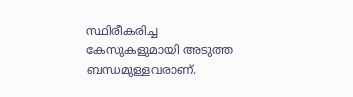സ്ഥിരീകരിച്ച കേസുകളുമായി അടുത്ത ബന്ധമുള്ളവരാണ്.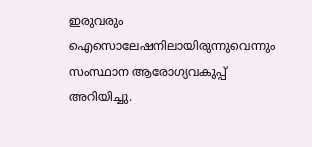ഇരുവരും ഐസൊലേഷനിലായിരുന്നുവെന്നും സംസ്ഥാന ആരോഗ്യവകുപ്പ് അറിയിച്ചു.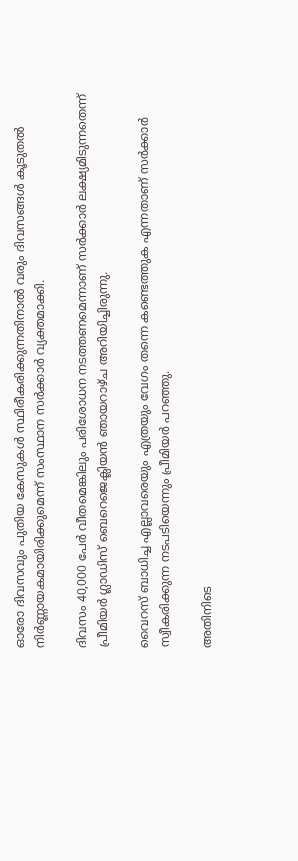ഓരോ ദിവസവും പുതിയ കേസുകൾ സ്ഥിരീകരിക്കുന്നതിനാൽ വരും ദിവസങ്ങൾ കൂടുതൽ നിർണ്ണായകമായിരിക്കുമെന്ന് സംസ്ഥാന സർക്കാർ വ്യക്തമാക്കി.

ദിവസം 40,000 പേർ വീതമെങ്കിലും പരിശോധന നടത്തണമെന്നാണ് സർക്കാർ ലക്ഷ്യമിടുന്നതെന്ന് പ്രീമിയർ ഗ്ലാഡിസ് ബെറെജെക്ലിയൻ ഞായറാഴ്ച അറിയിച്ചിരുന്നു.

വൈറസ് ബാധിച്ച എല്ലാവരെയും എത്രയും വേഗം തന്നെ കണ്ടെത്തുക എന്നതാണ് സർക്കാർ സ്വീകരിക്കുന്ന നടപടിയെന്നും പ്രീമിയർ പറഞ്ഞു.

അതിനിടെ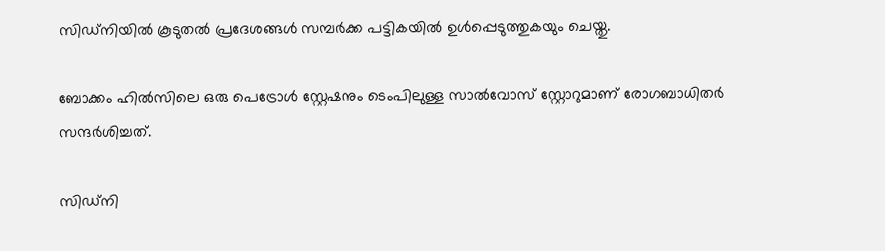സിഡ്നിയിൽ കൂടുതൽ പ്രദേശങ്ങൾ സമ്പർക്ക പട്ടികയിൽ ഉൾപ്പെടുത്തുകയും ചെയ്തു.

ബോക്കം ഹിൽസിലെ ഒരു പെട്രോൾ സ്റ്റേഷനും ടെംപിലുള്ള സാൽവോസ് സ്റ്റോറുമാണ് രോഗബാധിതർ സന്ദർശിച്ചത്.

സിഡ്നി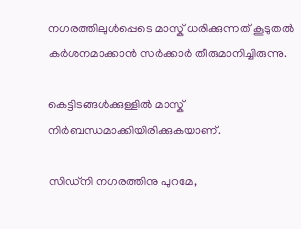നഗരത്തിലുൾപ്പെടെ മാസ്ക് ധരിക്കുന്നത് കൂടുതൽ കർശനമാക്കാൻ സർക്കാർ തീരുമാനിച്ചിരുന്നു.

കെട്ടിടങ്ങൾക്കുള്ളിൽ മാസ്ക് നിർബന്ധമാക്കിയിരിക്കുകയാണ്.

സിഡ്നി നഗരത്തിനു പുറമേ,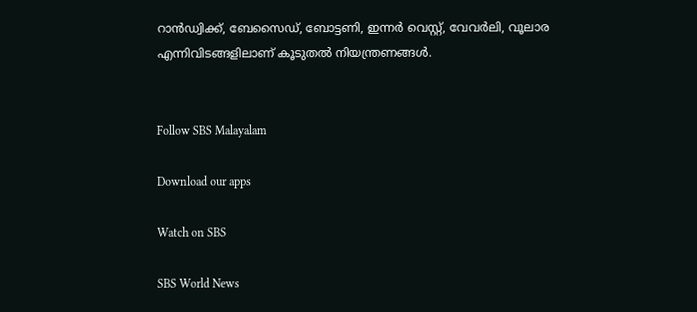റാൻഡ്വിക്ക്, ബേസൈഡ്, ബോട്ടണി, ഇന്നർ വെസ്റ്റ്, വേവർലി, വൂലാര എന്നിവിടങ്ങളിലാണ് കൂടുതൽ നിയന്ത്രണങ്ങൾ.


Follow SBS Malayalam

Download our apps

Watch on SBS

SBS World News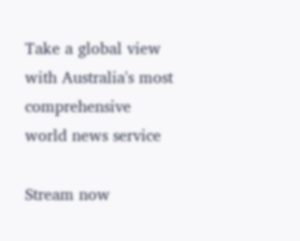Take a global view with Australia's most comprehensive world news service

Stream now